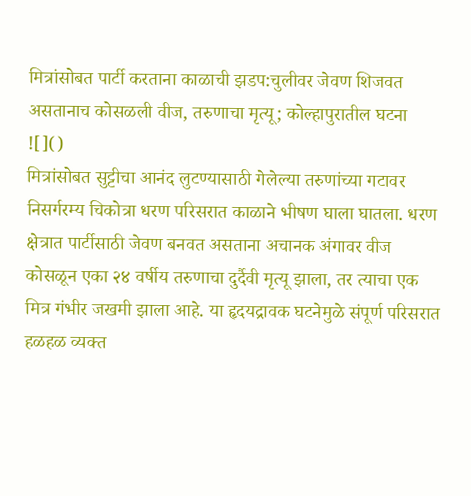मित्रांसोबत पार्टी करताना काळाची झडप:चुलीवर जेवण शिजवत असतानाच कोसळली वीज, तरुणाचा मृत्यू; कोल्हापुरातील घटना
![]()
मित्रांसोबत सुट्टीचा आनंद लुटण्यासाठी गेलेल्या तरुणांच्या गटावर निसर्गरम्य चिकोत्रा धरण परिसरात काळाने भीषण घाला घातला. धरण क्षेत्रात पार्टीसाठी जेवण बनवत असताना अचानक अंगावर वीज कोसळून एका २४ वर्षीय तरुणाचा दुर्दैवी मृत्यू झाला, तर त्याचा एक मित्र गंभीर जखमी झाला आहे. या हृदयद्रावक घटनेमुळे संपूर्ण परिसरात हळहळ व्यक्त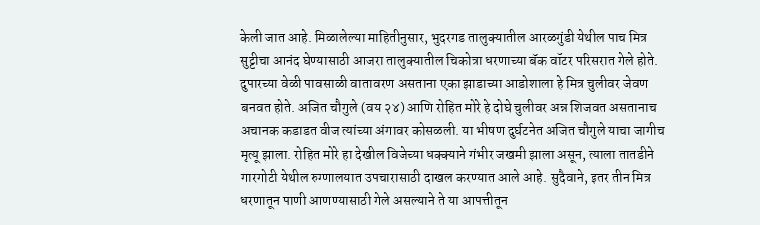केली जात आहे. मिळालेल्या माहितीनुसार, भुदरगड तालुक्यातील आरळगुंडी येथील पाच मित्र सुट्टीचा आनंद घेण्यासाठी आजरा तालुक्यातील चिकोत्रा धरणाच्या बॅक वॉटर परिसरात गेले होते. दुपारच्या वेळी पावसाळी वातावरण असताना एका झाडाच्या आडोशाला हे मित्र चुलीवर जेवण बनवत होते. अजित चौगुले (वय २४) आणि रोहित मोरे हे दोघे चुलीवर अन्न शिजवत असतानाच अचानक कडाडत वीज त्यांच्या अंगावर कोसळली. या भीषण दुर्घटनेत अजित चौगुले याचा जागीच मृत्यू झाला. रोहित मोरे हा देखील विजेच्या धक्क्याने गंभीर जखमी झाला असून, त्याला तातडीने गारगोटी येथील रुग्णालयात उपचारासाठी दाखल करण्यात आले आहे. सुदैवाने, इतर तीन मित्र धरणातून पाणी आणण्यासाठी गेले असल्याने ते या आपत्तीतून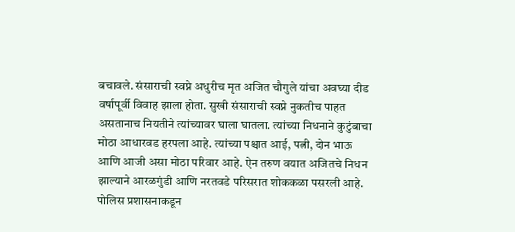बचावले. संसाराची स्वप्ने अधुरीच मृत अजित चौगुले यांचा अवघ्या दीड वर्षापूर्वी विवाह झाला होता. सुखी संसाराची स्वप्ने नुकतीच पाहत असतानाच नियतीने त्यांच्यावर घाला घातला. त्यांच्या निधनाने कुटुंबाचा मोठा आधारवड हरपला आहे. त्यांच्या पश्चात आई, पत्नी, दोन भाऊ आणि आजी असा मोठा परिवार आहे. ऐन तरुण वयात अजितचे निधन झाल्याने आरळगुंडी आणि नरतवडे परिसरात शोककळा पसरली आहे. पोलिस प्रशासनाकडून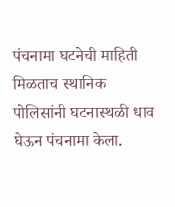पंचनामा घटनेची माहिती मिळताच स्थानिक पोलिसांनी घटनास्थळी धाव घेऊन पंचनामा केला.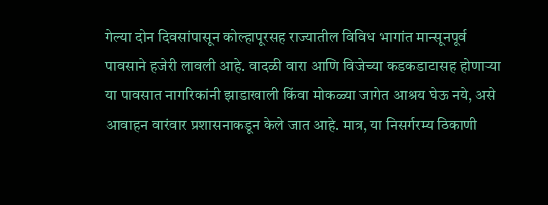गेल्या दोन दिवसांपासून कोल्हापूरसह राज्यातील विविध भागांत मान्सूनपूर्व पावसाने हजेरी लावली आहे. वादळी वारा आणि विजेच्या कडकडाटासह होणाऱ्या या पावसात नागरिकांनी झाडाखाली किंवा मोकळ्या जागेत आश्रय घेऊ नये, असे आवाहन वारंवार प्रशासनाकडून केले जात आहे. मात्र, या निसर्गरम्य ठिकाणी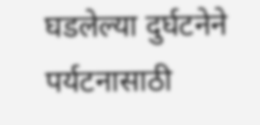घडलेल्या दुर्घटनेने पर्यटनासाठी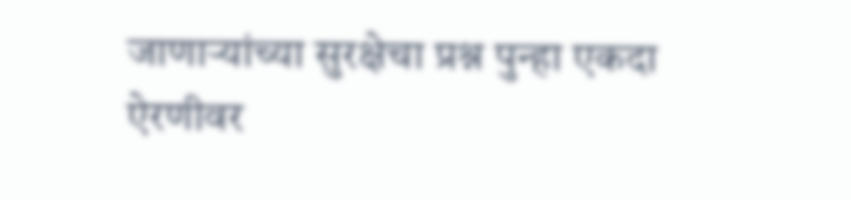जाणाऱ्यांच्या सुरक्षेचा प्रश्न पुन्हा एकदा ऐरणीवर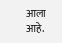आला आहे.